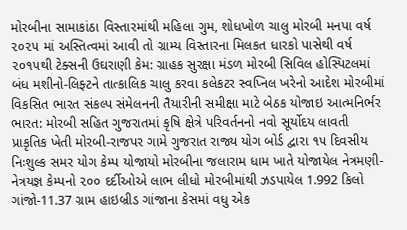મોરબીના સામાકાંઠા વિસ્તારમાંથી મહિલા ગુમ, શોધખોળ ચાલુ મોરબી મનપા વર્ષ ૨૦૨૫ માં અસ્તિત્વમાં આવી તો ગ્રામ્ય વિસ્તારના મિલકત ધારકો પાસેથી વર્ષ ૨૦૧૫થી ટેક્સની ઉઘરાણી કેમ: ગ્રાહક સુરક્ષા મંડળ મોરબી સિવિલ હોસ્પિટલમાં બંધ મશીનો-લિફ્ટને તાત્કાલિક ચાલુ કરવા કલેકટર સ્વપ્નિલ ખરેનો આદેશ મોરબીમાં વિકસિત ભારત સંકલ્પ સંમેલનની તૈયારીની સમીક્ષા માટે બેઠક યોજાઇ આત્મનિર્ભર ભારત: મોરબી સહિત ગુજરાતમાં કૃષિ ક્ષેત્રે પરિવર્તનનો નવો સૂર્યોદય લાવતી પ્રાકૃતિક ખેતી મોરબી-રાજપર ગામે ગુજરાત રાજ્ય યોગ બોર્ડ દ્વારા ૧૫ દિવસીય નિઃશુલ્ક સમર યોગ કેમ્પ યોજાયો મોરબીના જલારામ ધામ ખાતે યોજાયેલ નેત્રમણી-નેત્રયજ્ઞ કેમ્પનો ૨૦૦ દર્દીઓએ લાભ લીધો મોરબીમાંથી ઝડપાયેલ 1.992 કિલો ગાંજો-11.37 ગ્રામ હાઇબ્રીડ ગાંજાના કેસમાં વધુ એક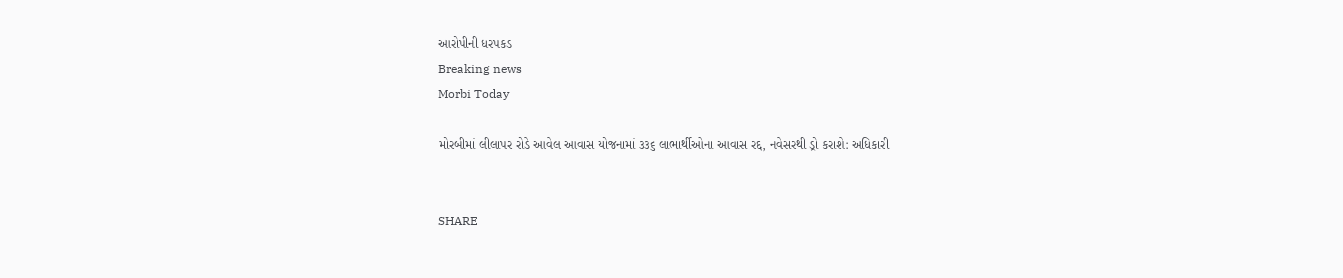આરોપીની ધરપકડ
Breaking news
Morbi Today

મોરબીમાં લીલાપર રોડે આવેલ આવાસ યોજનામાં ૩૩૬ લાભાર્થીઓના આવાસ રદ્દ, નવેસરથી ડ્રો કરાશે: અધિકારી


SHARE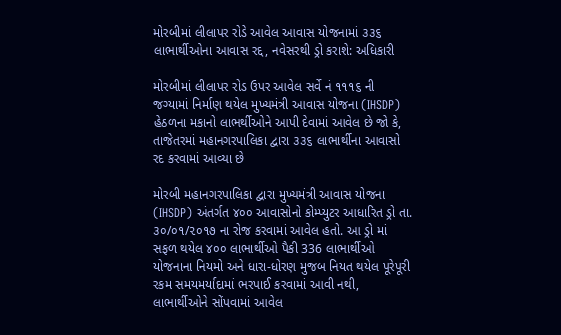મોરબીમાં લીલાપર રોડે આવેલ આવાસ યોજનામાં ૩૩૬ લાભાર્થીઓના આવાસ રદ્દ, નવેસરથી ડ્રો કરાશે: અધિકારી

મોરબીમાં લીલાપર રોડ ઉપર આવેલ સર્વે નં ૧૧૧૬ ની જગ્યામાં નિર્માણ થયેલ મુખ્યમંત્રી આવાસ યોજના (IHSDP) હેઠળના મકાનો લાભર્થીઓને આપી દેવામાં આવેલ છે જો કે, તાજેતરમાં મહાનગરપાલિકા દ્વારા ૩૩૬ લાભાર્થીના આવાસો રદ કરવામાં આવ્યા છે

મોરબી મહાનગરપાલિકા દ્વારા મુખ્યમંત્રી આવાસ યોજના (IHSDP) અંતર્ગત ૪૦૦ આવાસોનો કોમ્પ્યુટર આધારિત ડ્રો તા. ૩૦/૦૧/૨૦૧૭ ના રોજ કરવામાં આવેલ હતો. આ ડ્રો માં સફળ થયેલ ૪૦૦ લાભાર્થીઓ પૈકી 336 લાભાર્થીઓ યોજનાના નિયમો અને ધારા-ધોરણ મુજબ નિયત થયેલ પૂરેપૂરી રકમ સમયમર્યાદામાં ભરપાઈ કરવામાં આવી નથી, લાભાર્થીઓને સોંપવામાં આવેલ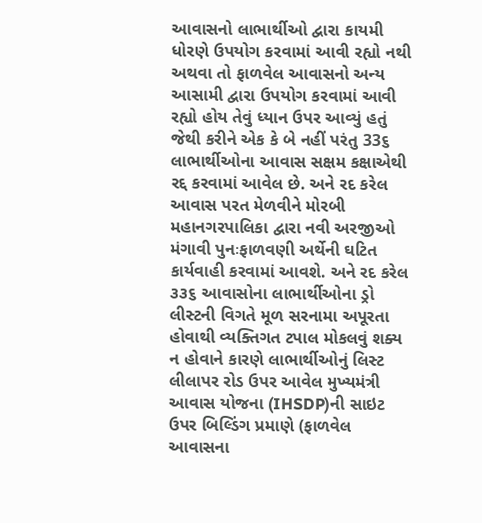આવાસનો લાભાર્થીઓ દ્વારા કાયમી ધોરણે ઉપયોગ કરવામાં આવી રહ્યો નથી અથવા તો ફાળવેલ આવાસનો અન્ય આસામી દ્વારા ઉપયોગ કરવામાં આવી રહ્યો હોય તેવું ધ્યાન ઉપર આવ્યું હતું જેથી કરીને એક કે બે નહીં પરંતુ 33૬ લાભાર્થીઓના આવાસ સક્ષમ કક્ષાએથી રદ્દ કરવામાં આવેલ છે. અને રદ કરેલ આવાસ પરત મેળવીને મોરબી મહાનગરપાલિકા દ્વારા નવી અરજીઓ મંગાવી પુનઃફાળવણી અર્થેની ઘટિત કાર્યવાહી કરવામાં આવશે. અને રદ કરેલ ૩૩૬ આવાસોના લાભાર્થીઓના ડ્રો લીસ્ટની વિગતે મૂળ સરનામા અપૂરતા હોવાથી વ્યક્તિગત ટપાલ મોકલવું શક્ય ન હોવાને કારણે લાભાર્થીઓનું લિસ્ટ લીલાપર રોડ ઉપર આવેલ મુખ્યમંત્રી આવાસ યોજના (IHSDP)ની સાઇટ ઉપર બિલ્ડિંગ પ્રમાણે (ફાળવેલ આવાસના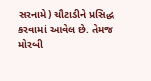સરનામે) ચૌટાડીને પ્રસિદ્ધ કરવામાં આવેલ છે. તેમજ મોરબી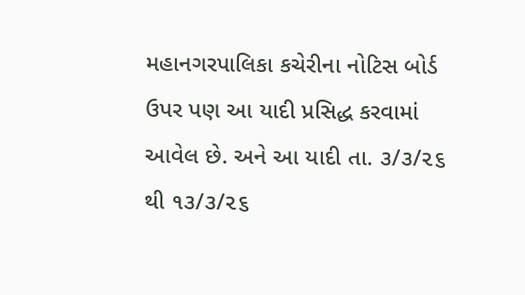મહાનગરપાલિકા કચેરીના નોટિસ બોર્ડ ઉપર પણ આ યાદી પ્રસિદ્ધ કરવામાં આવેલ છે. અને આ યાદી તા. ૩/૩/૨૬ થી ૧૩/૩/૨૬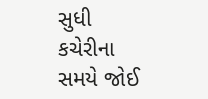સુધી કચેરીના સમયે જોઈ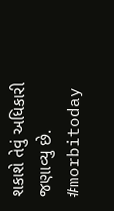શકાશે તેવું અધિકારી જણાવ્યુ છે. #morbitoday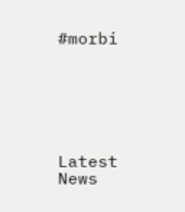#morbi






Latest News